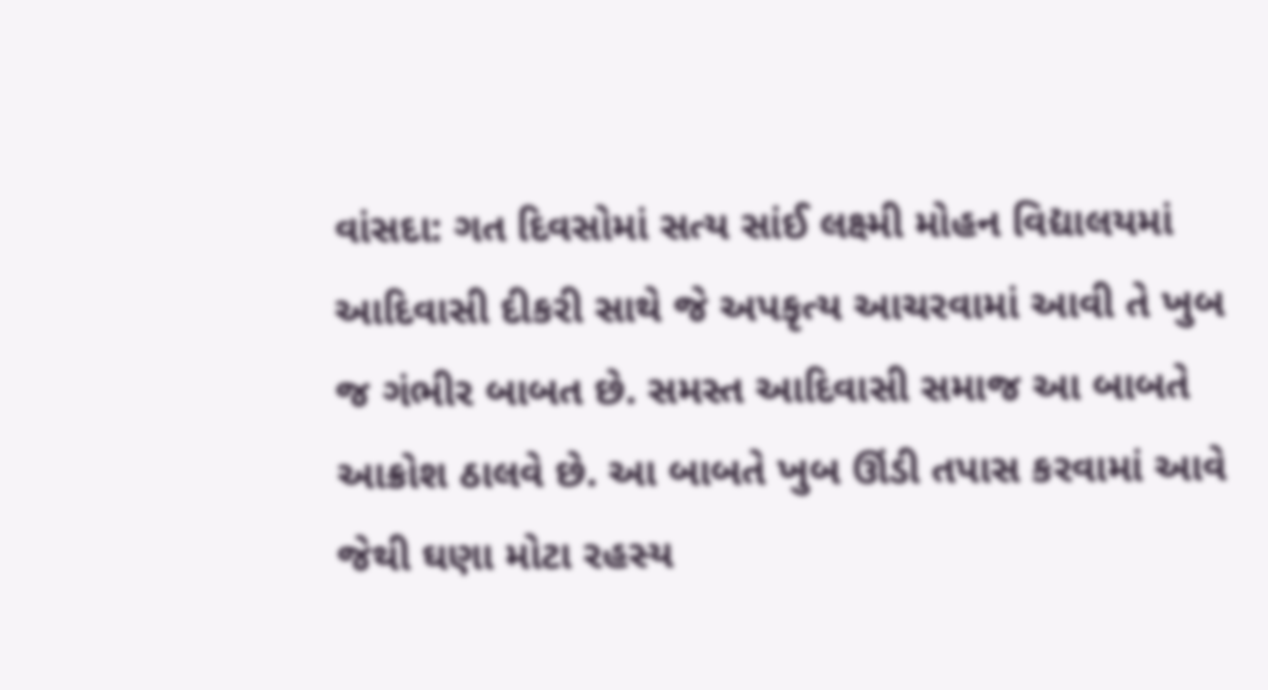વાંસદા: ગત દિવસોમાં સત્ય સાંઈ લક્ષ્મી મોહન વિદ્યાલયમાં આદિવાસી દીકરી સાથે જે અપકૃત્ય આચરવામાં આવી તે ખુબ જ ગંભીર બાબત છે. સમસ્ત આદિવાસી સમાજ આ બાબતે આક્રોશ ઠાલવે છે. આ બાબતે ખુબ ઊંડી તપાસ કરવામાં આવે જેથી ઘણા મોટા રહસ્ય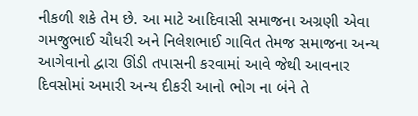નીકળી શકે તેમ છે. આ માટે આદિવાસી સમાજના અગ્રણી એવા ગમજુભાઈ ચૌધરી અને નિલેશભાઈ ગાવિત તેમજ સમાજના અન્ય આગેવાનો દ્વારા ઊંડી તપાસની કરવામાં આવે જેથી આવનાર દિવસોમાં અમારી અન્ય દીકરી આનો ભોગ ના બંને તે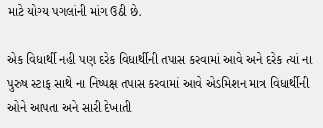માટે યોગ્ય પગલાંની માંગ ઉઠી છે.

એક વિધાર્થી નહી પણ દરેક વિધાર્થીની તપાસ કરવામાં આવે અને દરેક ત્યાં ના પુરુષ સ્ટાફ સાથે ના નિષ્પક્ષ તપાસ કરવામાં આવે એડમિશન માત્ર વિધાર્થીની ઓને આપતા અને સારી દેખાતી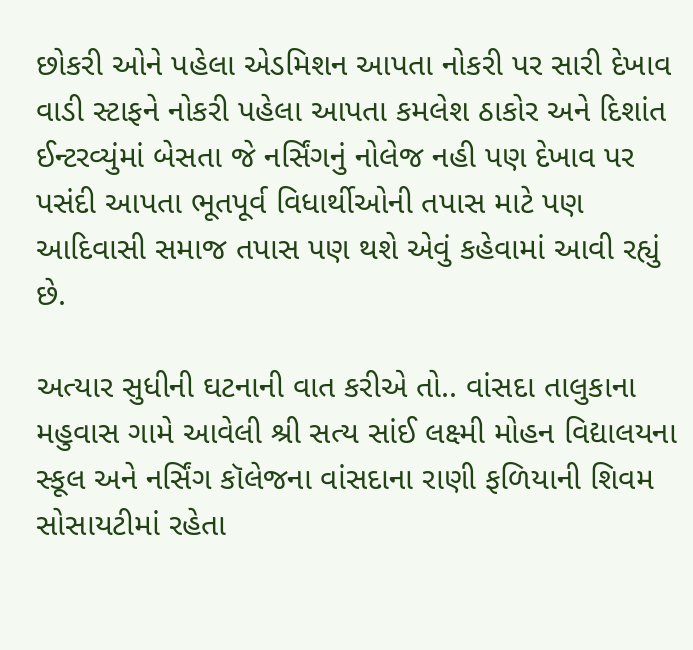છોકરી ઓને પહેલા એડમિશન આપતા નોકરી પર સારી દેખાવ વાડી સ્ટાફને નોકરી પહેલા આપતા કમલેશ ઠાકોર અને દિશાંત ઈન્ટરવ્યુંમાં બેસતા જે નર્સિંગનું નોલેજ નહી પણ દેખાવ પર પસંદી આપતા ભૂતપૂર્વ વિધાર્થીઓની તપાસ માટે પણ આદિવાસી સમાજ તપાસ પણ થશે એવું કહેવામાં આવી રહ્યું છે.

અત્યાર સુધીની ઘટનાની વાત કરીએ તો.. વાંસદા તાલુકાના મહુવાસ ગામે આવેલી શ્રી સત્ય સાંઈ લક્ષ્મી મોહન વિદ્યાલયના સ્કૂલ અને નર્સિંગ કૉલેજના વાંસદાના રાણી ફળિયાની શિવમ સોસાયટીમાં રહેતા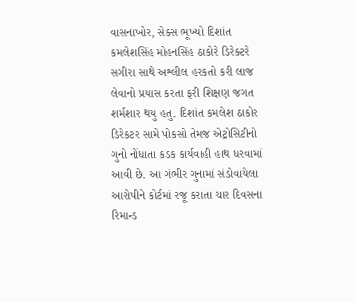વાસનાખોર, સેક્સ ભૂખ્યો દિશાંત કમલેશસિંહ મોહનસિંહ ઠાકોરે ડિરેક્ટરે સગીરા સાથે અશ્લીલ હરકતો કરી લાજ લેવાનો પ્રયાસ કરતા ફરી શિક્ષણ જગત શર્મશાર થયુ હતુ. દિશાંત કમલેશ ઠાકોર ડિરેકટર સામે પોકસો તેમજ એટ્રોસિટીનો ગુનો નોંધાતા કડક કાર્યવાહી હાથ ધરવામાં આવી છે. આ ગંભીર ગુનામાં સંડોવાયેલા આરોપીને કોર્ટમાં રજૂ કરાતા ચાર દિવસના રિમાન્ડ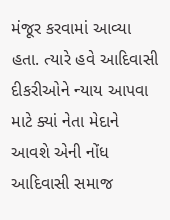મંજૂર કરવામાં આવ્યા હતા. ત્યારે હવે આદિવાસી દીકરીઓને ન્યાય આપવા માટે ક્યાં નેતા મેદાને આવશે એની નોંધ આદિવાસી સમાજ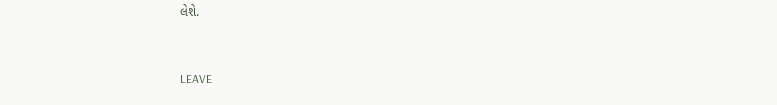લેશે.


LEAVE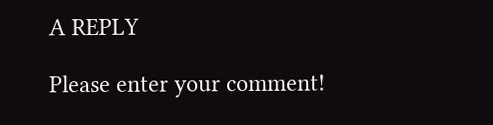A REPLY

Please enter your comment!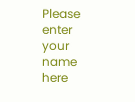Please enter your name here